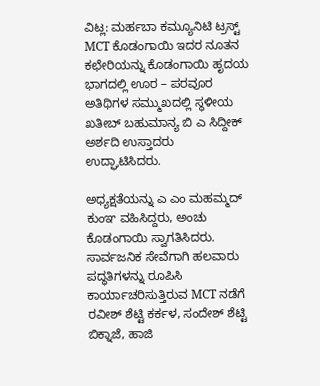ವಿಟ್ಲ: ಮರ್ಹಬಾ ಕಮ್ಯೂನಿಟಿ ಟ್ರಸ್ಟ್ MCT ಕೊಡಂಗಾಯಿ ಇದರ ನೂತನ ಕಛೇರಿಯನ್ನು ಕೊಡಂಗಾಯಿ ಹೃದಯ ಭಾಗದಲ್ಲಿ ಊರ – ಪರವೂರ ಅತಿಥಿಗಳ ಸಮ್ಮುಖದಲ್ಲಿ ಸ್ಥಳೀಯ ಖತೀಬ್ ಬಹುಮಾನ್ಯ ಬಿ ಎ ಸಿದ್ದೀಕ್ ಅರ್ಶದಿ ಉಸ್ತಾದರು ಉದ್ಘಾಟಿಸಿದರು.

ಅಧ್ಯಕ್ಷತೆಯನ್ನು ಎ ಎಂ ಮಹಮ್ಮದ್ ಕುಂಞ ವಹಿಸಿದ್ದರು, ಅಂಚು ಕೊಡಂಗಾಯಿ ಸ್ವಾಗತಿಸಿದರು.
ಸಾರ್ವಜನಿಕ ಸೇವೆಗಾಗಿ ಹಲವಾರು ಪದ್ಧತಿಗಳನ್ನು ರೂಪಿಸಿ ಕಾರ್ಯಾಚರಿಸುತ್ತಿರುವ MCT ನಡೆಗೆ ರವೀಶ್ ಶೆಟ್ಟಿ ಕರ್ಕಳ, ಸಂದೇಶ್ ಶೆಟ್ಟಿ ಬಿಕ್ನಾಜೆ, ಹಾಜಿ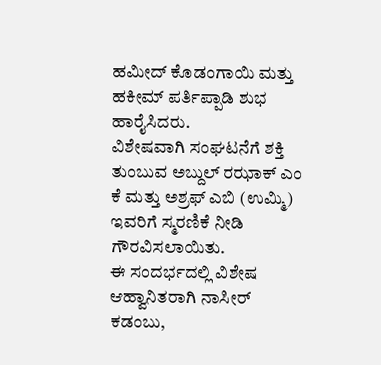ಹಮೀದ್ ಕೊಡಂಗಾಯಿ ಮತ್ತು ಹಕೀಮ್ ಪರ್ತಿಪ್ಪಾಡಿ ಶುಭ ಹಾರೈಸಿದರು.
ವಿಶೇಷವಾಗಿ ಸಂಘಟನೆಗೆ ಶಕ್ತಿ ತುಂಬುವ ಅಬ್ದುಲ್ ರಝಾಕ್ ಎಂ ಕೆ ಮತ್ತು ಅಶ್ರಫ್ ಎಬಿ (ಉಮ್ಮಿ) ಇವರಿಗೆ ಸ್ಮರಣಿಕೆ ನೀಡಿ ಗೌರವಿಸಲಾಯಿತು.
ಈ ಸಂದರ್ಭದಲ್ಲಿ ವಿಶೇಷ ಆಹ್ವಾನಿತರಾಗಿ ನಾಸೀರ್ ಕಡಂಬು,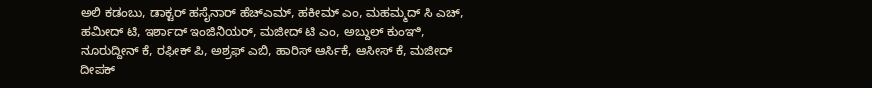ಅಲಿ ಕಡಂಬು, ಡಾಕ್ಟರ್ ಹಸೈನಾರ್ ಹೆಚ್ಎಮ್, ಹಕೀಮ್ ಎಂ, ಮಹಮ್ಮದ್ ಸಿ ಎಚ್, ಹಮೀದ್ ಟಿ, ಇರ್ಶಾದ್ ಇಂಜಿನಿಯರ್, ಮಜೀದ್ ಟಿ ಎಂ, ಅಬ್ದುಲ್ ಕುಂಞಿ, ನೂರುದ್ದೀನ್ ಕೆ, ರಫೀಕ್ ಪಿ, ಅಶ್ರಫ್ ಎಬಿ, ಹಾರಿಸ್ ಆರ್ಸಿಕೆ, ಆಸೀಸ್ ಕೆ, ಮಜೀದ್ ದೀಪಕ್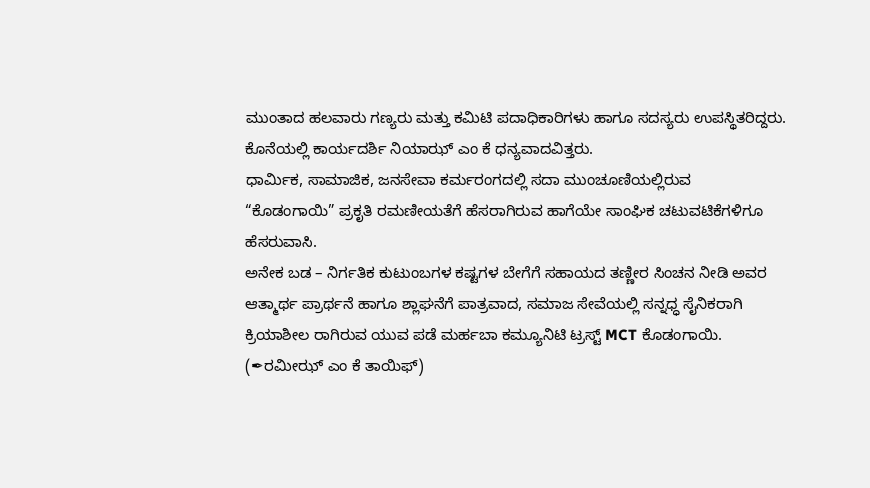ಮುಂತಾದ ಹಲವಾರು ಗಣ್ಯರು ಮತ್ತು ಕಮಿಟಿ ಪದಾಧಿಕಾರಿಗಳು ಹಾಗೂ ಸದಸ್ಯರು ಉಪಸ್ಥಿತರಿದ್ದರು. ಕೊನೆಯಲ್ಲಿ ಕಾರ್ಯದರ್ಶಿ ನಿಯಾಝ್ ಎಂ ಕೆ ಧನ್ಯವಾದವಿತ್ತರು.
ಧಾರ್ಮಿಕ, ಸಾಮಾಜಿಕ, ಜನಸೇವಾ ಕರ್ಮರಂಗದಲ್ಲಿ ಸದಾ ಮುಂಚೂಣಿಯಲ್ಲಿರುವ
“ಕೊಡಂಗಾಯಿ” ಪ್ರಕೃತಿ ರಮಣೀಯತೆಗೆ ಹೆಸರಾಗಿರುವ ಹಾಗೆಯೇ ಸಾಂಘಿಕ ಚಟುವಟಿಕೆಗಳಿಗೂ ಹೆಸರುವಾಸಿ.
ಅನೇಕ ಬಡ – ನಿರ್ಗತಿಕ ಕುಟುಂಬಗಳ ಕಷ್ಟಗಳ ಬೇಗೆಗೆ ಸಹಾಯದ ತಣ್ಣೀರ ಸಿಂಚನ ನೀಡಿ ಅವರ ಆತ್ಮಾರ್ಥ ಪ್ರಾರ್ಥನೆ ಹಾಗೂ ಶ್ಲಾಘನೆಗೆ ಪಾತ್ರವಾದ, ಸಮಾಜ ಸೇವೆಯಲ್ಲಿ ಸನ್ನಧ್ಧ ಸೈನಿಕರಾಗಿ ಕ್ರಿಯಾಶೀಲ ರಾಗಿರುವ ಯುವ ಪಡೆ ಮರ್ಹಬಾ ಕಮ್ಯೂನಿಟಿ ಟ್ರಸ್ಟ್ MCT ಕೊಡಂಗಾಯಿ.
(✒ರಮೀಝ್ ಎಂ ಕೆ ತಾಯಿಫ್)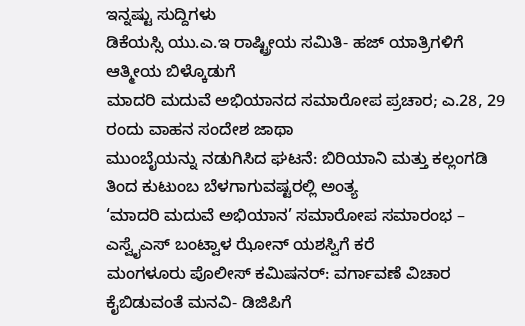ಇನ್ನಷ್ಟು ಸುದ್ದಿಗಳು
ಡಿಕೆಯಸ್ಸಿ ಯು.ಎ.ಇ ರಾಷ್ಟ್ರೀಯ ಸಮಿತಿ- ಹಜ್ ಯಾತ್ರಿಗಳಿಗೆ ಆತ್ಮೀಯ ಬಿಳ್ಕೊಡುಗೆ
ಮಾದರಿ ಮದುವೆ ಅಭಿಯಾನದ ಸಮಾರೋಪ ಪ್ರಚಾರ; ಎ.28, 29 ರಂದು ವಾಹನ ಸಂದೇಶ ಜಾಥಾ
ಮುಂಬೈಯನ್ನು ನಡುಗಿಸಿದ ಘಟನೆ: ಬಿರಿಯಾನಿ ಮತ್ತು ಕಲ್ಲಂಗಡಿ ತಿಂದ ಕುಟುಂಬ ಬೆಳಗಾಗುವಷ್ಟರಲ್ಲಿ ಅಂತ್ಯ
‘ಮಾದರಿ ಮದುವೆ ಅಭಿಯಾನ’ ಸಮಾರೋಪ ಸಮಾರಂಭ – ಎಸ್ವೈಎಸ್ ಬಂಟ್ವಾಳ ಝೋನ್ ಯಶಸ್ವಿಗೆ ಕರೆ
ಮಂಗಳೂರು ಪೊಲೀಸ್ ಕಮಿಷನರ್: ವರ್ಗಾವಣೆ ವಿಚಾರ ಕೈಬಿಡುವಂತೆ ಮನವಿ- ಡಿಜಿಪಿಗೆ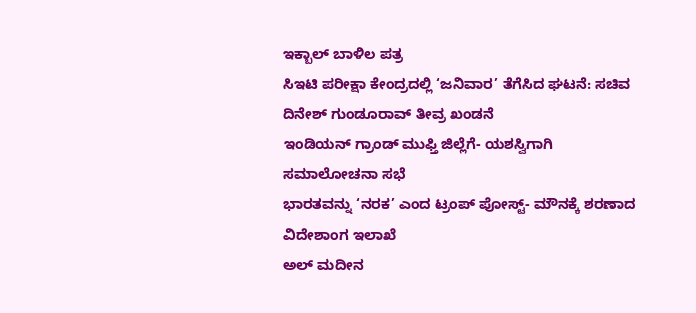ಇಕ್ಬಾಲ್ ಬಾಳಿಲ ಪತ್ರ
ಸಿಇಟಿ ಪರೀಕ್ಷಾ ಕೇಂದ್ರದಲ್ಲಿ ‘ಜನಿವಾರ’ ತೆಗೆಸಿದ ಘಟನೆ: ಸಚಿವ ದಿನೇಶ್ ಗುಂಡೂರಾವ್ ತೀವ್ರ ಖಂಡನೆ
ಇಂಡಿಯನ್ ಗ್ರಾಂಡ್ ಮುಫ್ತಿ ಜಿಲ್ಲೆಗೆ- ಯಶಸ್ವಿಗಾಗಿ ಸಮಾಲೋಚನಾ ಸಭೆ
ಭಾರತವನ್ನು ‘ನರಕ’ ಎಂದ ಟ್ರಂಪ್ ಪೋಸ್ಟ್- ಮೌನಕ್ಕೆ ಶರಣಾದ ವಿದೇಶಾಂಗ ಇಲಾಖೆ
ಅಲ್ ಮದೀನ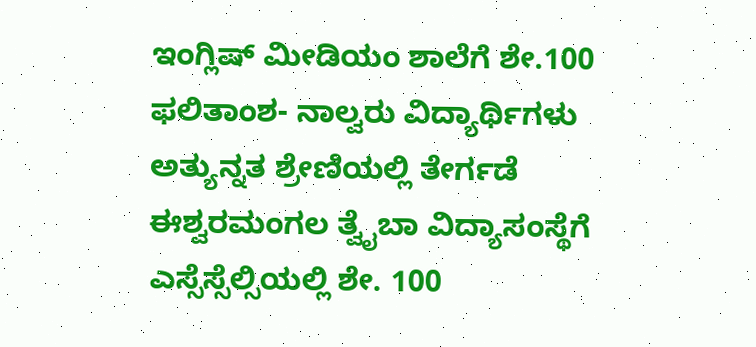ಇಂಗ್ಲಿಷ್ ಮೀಡಿಯಂ ಶಾಲೆಗೆ ಶೇ.100 ಫಲಿತಾಂಶ- ನಾಲ್ವರು ವಿದ್ಯಾರ್ಥಿಗಳು ಅತ್ಯುನ್ನತ ಶ್ರೇಣಿಯಲ್ಲಿ ತೇರ್ಗಡೆ
ಈಶ್ವರಮಂಗಲ ತ್ವೈಬಾ ವಿದ್ಯಾಸಂಸ್ಥೆಗೆ ಎಸ್ಸೆಸ್ಸೆಲ್ಸಿಯಲ್ಲಿ ಶೇ. 100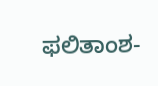ಫಲಿತಾಂಶ-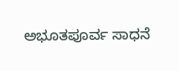ಅಭೂತಪೂರ್ವ ಸಾಧನೆ